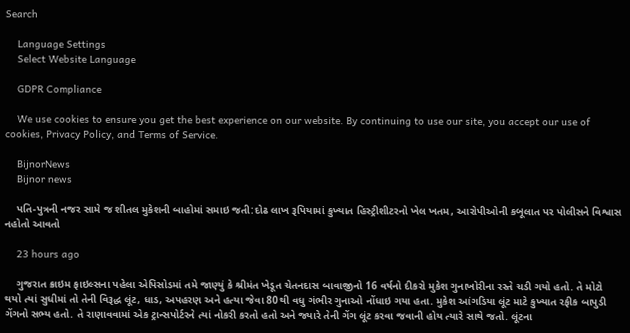Search

    Language Settings
    Select Website Language

    GDPR Compliance

    We use cookies to ensure you get the best experience on our website. By continuing to use our site, you accept our use of cookies, Privacy Policy, and Terms of Service.

    BijnorNews
    Bijnor news

    પતિ-પુત્રની નજર સામે જ શીતલ મુકેશની બાહોમાં સમાઇ જતી:દોઢ લાખ રૂપિયામાં કુખ્યાત હિસ્ટ્રીશીટરનો ખેલ ખતમ, આરોપીઓની કબૂલાત પર પોલીસને વિશ્વાસ નહોતો આવતો

    23 hours ago

    ગુજરાત ક્રાઇમ ફાઇલ્સના પહેલા એપિસોડમાં તમે જાણ્યું કે શ્રીમંત ખેડૂત ચેતનદાસ બાવાજીનો 16 વર્ષનો દીકરો મુકેશ ગુનાખોરીના રસ્તે ચડી ગયો હતો. તે મોટો થયો ત્યાં સુધીમાં તો તેની વિરૂદ્ધ લૂંટ, ધાડ, અપહરણ અને હત્યા જેવા 80થી વધુ ગંભીર ગુનાઓ નોંધાઇ ગયા હતા. મુકેશ આંગડિયા લૂંટ માટે કુખ્યાત રફીક બાપુડી ગેંગનો સભ્ય હતો. તે રાણાવવામાં એક ટ્રાન્સપોર્ટરને ત્યાં નોકરી કરતો હતો અને જ્યારે તેની ગેંગ લૂંટ કરવા જવાની હોય ત્યારે સાથે જતો. લૂંટના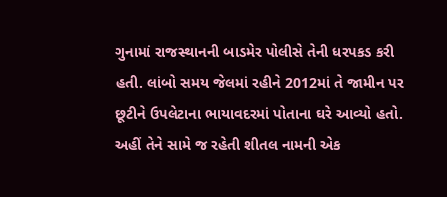ગુનામાં રાજસ્થાનની બાડમેર પોલીસે તેની ધરપકડ કરી હતી. લાંબો સમય જેલમાં રહીને 2012માં તે જામીન પર છૂટીને ઉપલેટાના ભાયાવદરમાં પોતાના ઘરે આવ્યો હતો. અહીં તેને સામે જ રહેતી શીતલ નામની એક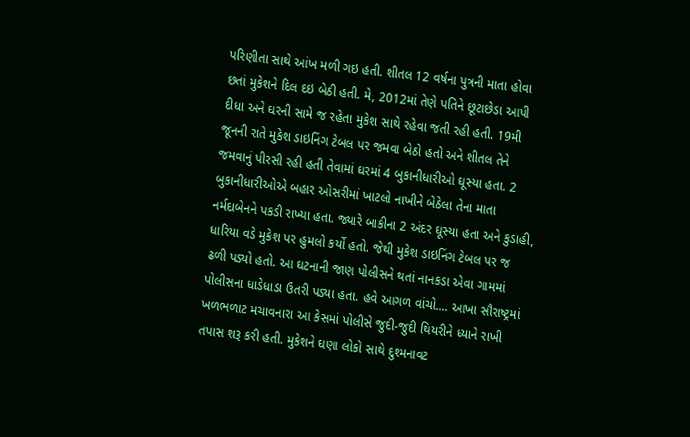પરિણીતા સાથે આંખ મળી ગઇ હતી. શીતલ 12 વર્ષના પુત્રની માતા હોવા છતાં મુકેશને દિલ દઇ બેઠી હતી. મે, 2012માં તેણે પતિને છૂટાછેડા આપી દીધા અને ઘરની સામે જ રહેતા મુકેશ સાથે રહેવા જતી રહી હતી. 19મી જૂનની રાતે મુકેશ ડાઇનિંગ ટેબલ પર જમવા બેઠો હતો અને શીતલ તેને જમવાનું પીરસી રહી હતી તેવામાં ઘરમાં 4 બુકાનીધારીઓ ઘૂસ્યા હતા. 2 બુકાનીધારીઓએ બહાર ઓસરીમાં ખાટલો નાખીને બેઠેલા તેના માતા નર્મદાબેનને પકડી રાખ્યા હતા. જ્યારે બાકીના 2 અંદર ઘૂસ્યા હતા અને કુડાહી, ધારિયા વડે મુકેશ પર હુમલો કર્યો હતો. જેથી મુકેશ ડાઇનિંગ ટેબલ પર જ ઢળી પડ્યો હતો. આ ઘટનાની જાણ પોલીસને થતાં નાનકડા એવા ગામમાં પોલીસના ધાડેધાડા ઉતરી પડ્યા હતા. હવે આગળ વાંચો.... આખા સૌરાષ્ટ્રમાં ખળભળાટ મચાવનારા આ કેસમાં પોલીસે જુદી-જુદી થિયરીને ધ્યાને રાખી તપાસ શરૂ કરી હતી. મુકેશને ઘણા લોકો સાથે દુશ્મનાવટ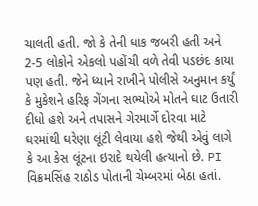ચાલતી હતી. જો કે તેની ધાક જબરી હતી અને 2-5 લોકોને એકલો પહોંચી વળે તેવી પડછંદ કાયા પણ હતી. જેને ધ્યાને રાખીને પોલીસે અનુમાન કર્યું કે મુકેશને હરિફ ગેંગના સભ્યોએ મોતને ઘાટ ઉતારી દીધો હશે અને તપાસને ગેરમાર્ગે દોરવા માટે ઘરમાંથી ઘરેણા લૂંટી લેવાયા હશે જેથી એવું લાગે કે આ કેસ લૂંટના ઇરાદે થયેલી હત્યાનો છે. PI વિક્રમસિંહ રાઠોડ પોતાની ચેમ્બરમાં બેઠા હતાં.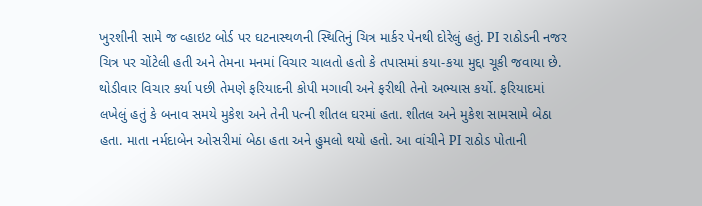ખુરશીની સામે જ વ્હાઇટ બોર્ડ પર ઘટનાસ્થળની સ્થિતિનું ચિત્ર માર્કર પેનથી દોરેલું હતું. PI રાઠોડની નજર ચિત્ર પર ચોંટેલી હતી અને તેમના મનમાં વિચાર ચાલતો હતો કે તપાસમાં કયા-કયા મુદ્દા ચૂકી જવાયા છે. થોડીવાર વિચાર કર્યા પછી તેમણે ફરિયાદની કોપી મગાવી અને ફરીથી તેનો અભ્યાસ કર્યો. ફરિયાદમાં લખેલું હતું કે બનાવ સમયે મુકેશ અને તેની પત્ની શીતલ ઘરમાં હતા. શીતલ અને મુકેશ સામસામે બેઠા હતા. માતા નર્મદાબેન ઓસરીમાં બેઠા હતા અને હુમલો થયો હતો. આ વાંચીને PI રાઠોડ પોતાની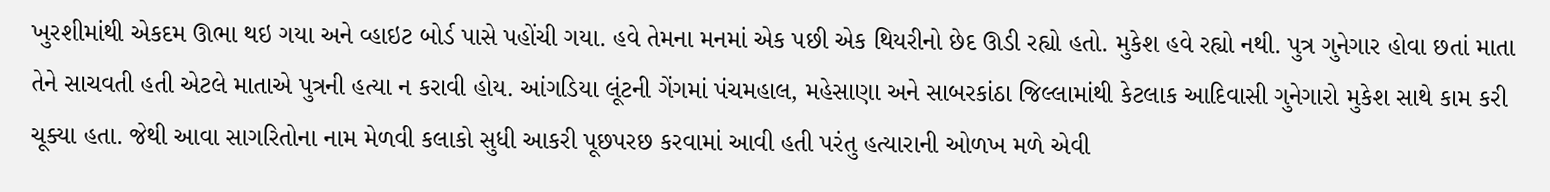ખુરશીમાંથી એકદમ ઊભા થઇ ગયા અને વ્હાઇટ બોર્ડ પાસે પહોંચી ગયા. હવે તેમના મનમાં એક પછી એક થિયરીનો છેદ ઊડી રહ્યો હતો. મુકેશ હવે રહ્યો નથી. પુત્ર ગુનેગાર હોવા છતાં માતા તેને સાચવતી હતી એટલે માતાએ પુત્રની હત્યા ન કરાવી હોય. આંગડિયા લૂંટની ગેંગમાં પંચમહાલ, મહેસાણા અને સાબરકાંઠા જિલ્લામાંથી કેટલાક આદિવાસી ગુનેગારો મુકેશ સાથે કામ કરી ચૂક્યા હતા. જેથી આવા સાગરિતોના નામ મેળવી કલાકો સુધી આકરી પૂછપરછ કરવામાં આવી હતી પરંતુ હત્યારાની ઓળખ મળે એવી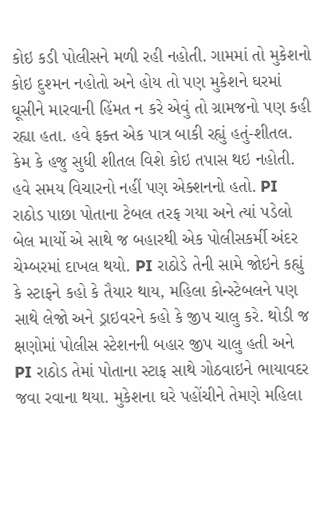કોઇ કડી પોલીસને મળી રહી નહોતી. ગામમાં તો મુકેશનો કોઇ દુશ્મન નહોતો અને હોય તો પણ મુકેશને ઘરમાં ઘૂસીને મારવાની હિંમત ન કરે એવું તો ગ્રામજનો પણ કહી રહ્યા હતા. હવે ફક્ત એક પાત્ર બાકી રહ્યું હતું-શીતલ. કેમ કે હજુ સુધી શીતલ વિશે કોઇ તપાસ થઇ નહોતી. હવે સમય વિચારનો નહીં પણ એક્શનનો હતો. PI રાઠોડ પાછા પોતાના ટેબલ તરફ ગયા અને ત્યાં પડેલો બેલ માર્યો એ સાથે જ બહારથી એક પોલીસકર્મી અંદર ચેમ્બરમાં દાખલ થયો. PI રાઠોડે તેની સામે જોઇને કહ્યું કે સ્ટાફને કહો કે તૈયાર થાય, મહિલા કોન્સ્ટેબલને પણ સાથે લેજો અને ડ્રાઇવરને કહો કે જીપ ચાલુ કરે. થોડી જ ક્ષણોમાં પોલીસ સ્ટેશનની બહાર જીપ ચાલુ હતી અને PI રાઠોડ તેમાં પોતાના સ્ટાફ સાથે ગોઠવાઇને ભાયાવદર જવા રવાના થયા. મુકેશના ઘરે પહોંચીને તેમણે મહિલા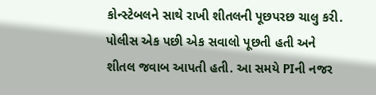કોન્સ્ટેબલને સાથે રાખી શીતલની પૂછપરછ ચાલુ કરી. પોલીસ એક પછી એક સવાલો પૂછતી હતી અને શીતલ જવાબ આપતી હતી. આ સમયે PIની નજર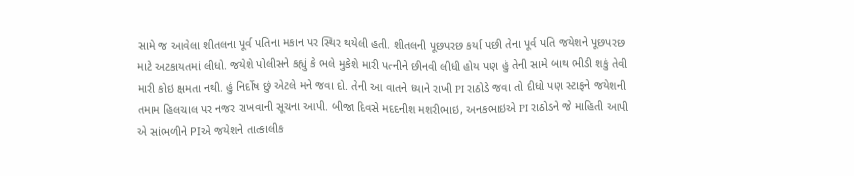સામે જ આવેલા શીતલના પૂર્વ પતિના મકાન પર સ્થિર થયેલી હતી. શીતલની પૂછપરછ કર્યા પછી તેના પૂર્વ પતિ જયેશને પૂછપરછ માટે અટકાયતમાં લીધો. જયેશે પોલીસને કહ્યું કે ભલે મુકેશે મારી પત્નીને છીનવી લીધી હોય પણ હું તેની સામે બાથ ભીડી શકું તેવી મારી કોઇ ક્ષમતા નથી. હું નિર્દોષ છું એટલે મને જવા દો. તેની આ વાતને ધ્યાને રાખી PI રાઠોડે જવા તો દીધો પણ સ્ટાફને જયેશની તમામ હિલચાલ પર નજર રાખવાની સૂચના આપી. બીજા દિવસે મદદનીશ મશરીભાઇ, અનકભાઇએ PI રાઠોડને જે માહિતી આપી એ સાંભળીને PIએ જયેશને તાત્કાલીક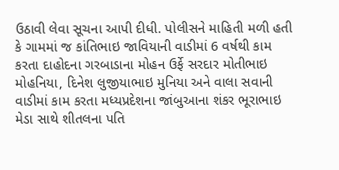ઉઠાવી લેવા સૂચના આપી દીધી. પોલીસને માહિતી મળી હતી કે ગામમાં જ કાંતિભાઇ જાવિયાની વાડીમાં 6 વર્ષથી કામ કરતા દાહોદના ગરબાડાના મોહન ઉર્ફે સરદાર મોતીભાઇ મોહનિયા, દિનેશ લુજીયાભાઇ મુનિયા અને વાલા સવાની વાડીમાં કામ કરતા મધ્યપ્રદેશના જાંબુઆના શંકર ભૂરાભાઇ મેડા સાથે શીતલના પતિ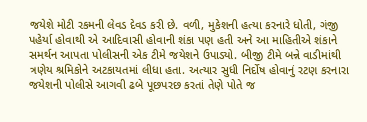જયેશે મોટી રકમની લેવડ દેવડ કરી છે. વળી, મુકેશની હત્યા કરનારે ધોતી, ગંજી પહેર્યા હોવાથી એ આદિવાસી હોવાની શંકા પણ હતી અને આ માહિતીએ શંકાને સમર્થન આપતા પોલીસની એક ટીમે જયેશને ઉપાડ્યો. બીજી ટીમે બન્ને વાડીમાંથી ત્રણેય શ્રમિકોને અટકાયતમાં લીધા હતા. અત્યાર સુધી નિર્દોષ હોવાનું રટણ કરનારા જયેશની પોલીસે આગવી ઢબે પૂછપરછ કરતાં તેણે પોતે જ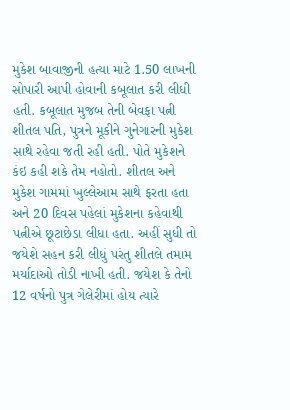મુકેશ બાવાજીની હત્યા માટે 1.50 લાખની સોપારી આપી હોવાની કબૂલાત કરી લીધી હતી. કબૂલાત મુજબ તેની બેવફા પત્ની શીતલ પતિ, પુત્રને મૂકીને ગુનેગારની મુકેશ સાથે રહેવા જતી રહી હતી. પોતે મુકેશને કંઇ કહી શકે તેમ નહોતો. શીતલ અને મુકેશ ગામમાં ખુલ્લેઆમ સાથે ફરતા હતા અને 20 દિવસ પહેલાં મુકેશના કહેવાથી પત્નીએ છૂટાછેડા લીધા હતા. અહીં સુધી તો જયેશે સહન કરી લીધું પરંતુ શીતલે તમામ મર્યાદાઓ તોડી નાખી હતી. જયેશ કે તેનો 12 વર્ષનો પુત્ર ગેલેરીમાં હોય ત્યારે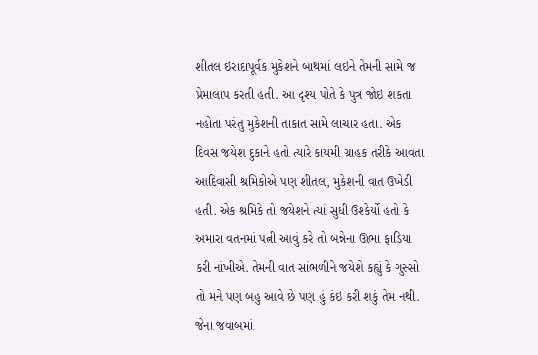શીતલ ઇરાદાપૂર્વક મુકેશને બાથમાં લઇને તેમની સામે જ પ્રેમાલાપ કરતી હતી. આ દૃશ્ય પોતે કે પુત્ર જોઇ શકતા નહોતા પરંતુ મુકેશની તાકાત સામે લાચાર હતા. એક દિવસ જયેશ દુકાને હતો ત્યારે કાયમી ગ્રાહક તરીકે આવતા આદિવાસી શ્રમિકોએ પણ શીતલ, મુકેશની વાત ઉખેડી હતી. એક શ્રમિકે તો જયેશને ત્યાં સુધી ઉશ્કેર્યો હતો કે અમારા વતનમાં પત્ની આવું કરે તો બન્નેના ઊભા ફાડિયા કરી નાંખીએ. તેમની વાત સાંભળીને જયેશે કહ્યું કે ગુસ્સો તો મને પણ બહુ આવે છે પણ હું કંઇ કરી શકું તેમ નથી. જેના જવાબમાં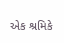એક શ્રમિકે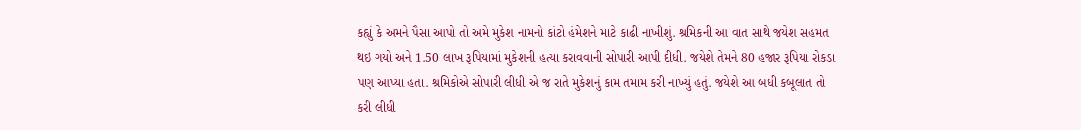કહ્યું કે અમને પૈસા આપો તો અમે મુકેશ નામનો કાંટો હંમેશને માટે કાઢી નાખીશું. શ્રમિકની આ વાત સાથે જયેશ સહમત થઇ ગયો અને 1.50 લાખ રૂપિયામાં મુકેશની હત્યા કરાવવાની સોપારી આપી દીધી. જયેશે તેમને 80 હજાર રૂપિયા રોકડા પણ આપ્યા હતા. શ્રમિકોએ સોપારી લીધી એ જ રાતે મુકેશનું કામ તમામ કરી નાખ્યું હતું. જયેશે આ બધી કબૂલાત તો કરી લીધી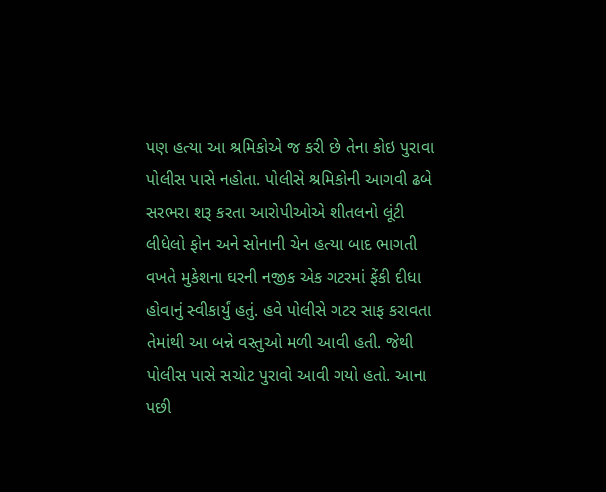પણ હત્યા આ શ્રમિકોએ જ કરી છે તેના કોઇ પુરાવા પોલીસ પાસે નહોતા. પોલીસે શ્રમિકોની આગવી ઢબે સરભરા શરૂ કરતા આરોપીઓએ શીતલનો લૂંટી લીધેલો ફોન અને સોનાની ચેન હત્યા બાદ ભાગતી વખતે મુકેશના ઘરની નજીક એક ગટરમાં ફેંકી દીધા હોવાનું સ્વીકાર્યું હતું. હવે પોલીસે ગટર સાફ કરાવતા તેમાંથી આ બન્ને વસ્તુઓ મળી આવી હતી. જેથી પોલીસ પાસે સચોટ પુરાવો આવી ગયો હતો. આના પછી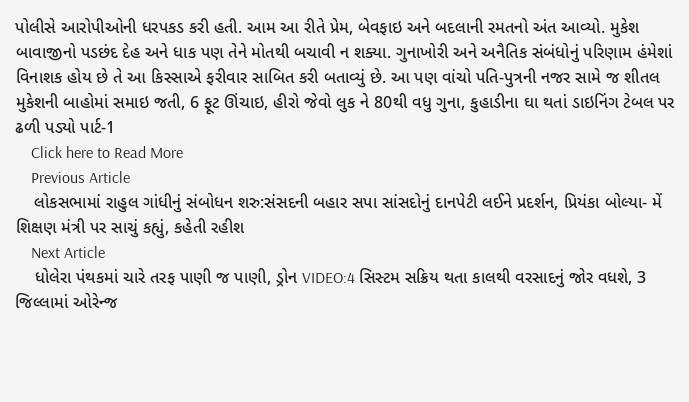પોલીસે આરોપીઓની ધરપકડ કરી હતી. આમ આ રીતે પ્રેમ, બેવફાઇ અને બદલાની રમતનો અંત આવ્યો. મુકેશ બાવાજીનો પડછંદ દેહ અને ધાક પણ તેને મોતથી બચાવી ન શક્યા. ગુનાખોરી અને અનૈતિક સંબંધોનું પરિણામ હંમેશાં વિનાશક હોય છે તે આ કિસ્સાએ ફરીવાર સાબિત કરી બતાવ્યું છે. આ પણ વાંચો પતિ-પુત્રની નજર સામે જ શીતલ મુકેશની બાહોમાં સમાઇ જતી, 6 ફૂટ ઊંચાઇ, હીરો જેવો લુક ને 80થી વધુ ગુના, કુહાડીના ઘા થતાં ડાઇનિંગ ટેબલ પર ઢળી પડ્યો પાર્ટ-1
    Click here to Read More
    Previous Article
    લોકસભામાં રાહુલ ગાંધીનું સંબોધન શરુ:સંસદની બહાર સપા સાંસદોનું દાનપેટી લઈને પ્રદર્શન, પ્રિયંકા બોલ્યા- મેં શિક્ષણ મંત્રી પર સાચું કહ્યું, કહેતી રહીશ
    Next Article
    ધોલેરા પંથકમાં ચારે તરફ પાણી જ પાણી, ડ્રોન VIDEO:4 સિસ્ટમ સક્રિય થતા કાલથી વરસાદનું જોર વધશે, 3 જિલ્લામાં ઓરેન્જ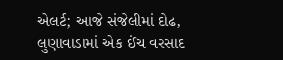એલર્ટ; આજે સંજેલીમાં દોઢ, લુણાવાડામાં એક ઈંચ વરસાદ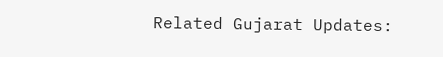Related Gujarat Updates: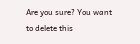Are you sure? You want to delete this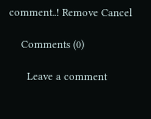comment..! Remove Cancel

    Comments (0)

      Leave a comment